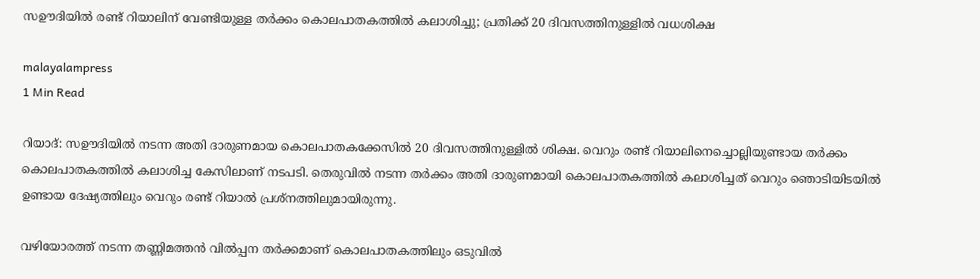സഊദിയിൽ രണ്ട് റിയാലിന് വേണ്ടിയുള്ള തർക്കം കൊലപാതകത്തിൽ കലാശിച്ചു; പ്രതിക്ക് 20 ദിവസത്തിനുള്ളിൽ വധശിക്ഷ

malayalampress
1 Min Read

റിയാദ്: സഊദിയിൽ നടന്ന അതി ദാരുണമായ കൊലപാതകക്കേസിൽ 20 ദിവസത്തിനുള്ളിൽ ശിക്ഷ. വെറും രണ്ട് റിയാലിനെച്ചൊല്ലിയുണ്ടായ തർക്കം കൊലപാതകത്തിൽ കലാശിച്ച കേസിലാണ് നടപടി. തെരുവിൽ നടന്ന തർക്കം അതി ദാരുണമായി കൊലപാതകത്തിൽ കലാശിച്ചത് വെറും ഞൊടിയിടയിൽ ഉണ്ടായ ദേഷ്യത്തിലും വെറും രണ്ട് റിയാൽ പ്രശ്നത്തിലുമായിരുന്നു.

വഴിയോരത്ത് നടന്ന തണ്ണിമത്തൻ വിൽപ്പന തർക്കമാണ് കൊലപാതകത്തിലും ഒടുവിൽ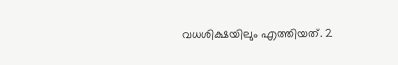വധശിക്ഷയിലും എത്തിയത്. 2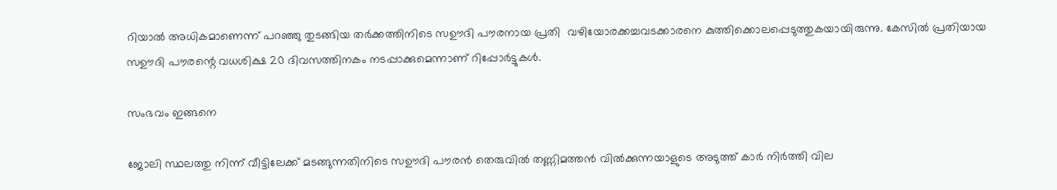റിയാൽ അധികമാണെന്ന് പറഞ്ഞു തുടങ്ങിയ തർക്കത്തിനിടെ സഊദി പൗരനായ പ്രതി  വഴിയോരക്കച്ചവടക്കാരനെ കുത്തിക്കൊലപ്പെടുത്തുകയായിരുന്നു. കേസിൽ പ്രതിയായ സഊദി പൗരന്റെ വധശിക്ഷ 20 ദിവസത്തിനകം നടപ്പാക്കുമെന്നാണ് റിപ്പോർട്ടുകൾ.

സംഭവം ഇങ്ങനെ

ജോലി സ്ഥലത്തു നിന്ന് വീട്ടിലേക്ക് മടങ്ങുന്നതിനിടെ സഊദി പൗരന്‍ തെരുവില്‍ തണ്ണിമത്തന്‍ വില്‍ക്കുന്നയാളുടെ അടുത്ത് കാര്‍ നിര്‍ത്തി വില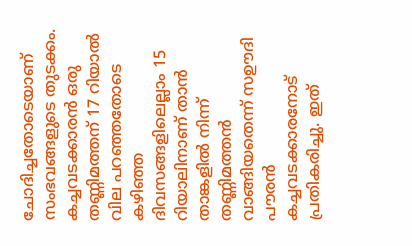ചോദിച്ചതോടെയാണ് സംഭവങ്ങളുടെ തുടക്കം. കച്ചവടക്കാരന്‍ ഒരു തണ്ണിമത്തന് 17 റിയാല്‍ വില പറഞ്ഞതോടെ കഴിഞ്ഞ ദിവസങ്ങളിലെല്ലാം 15 റിയാലിനാണ് താന്‍ താങ്കളില്‍ നിന്ന് തണ്ണിമത്തന്‍ വാങ്ങിയതെന്ന് സഊദി പൗരന്‍ കച്ചവടക്കാരനോട് പ്രതികരിച്ചു. ഇത്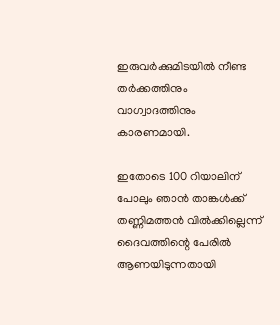ഇരുവര്‍ക്കുമിടയില്‍ നീണ്ട തര്‍ക്കത്തിനും വാഗ്വാദത്തിനും കാരണമായി.

ഇതോടെ 100 റിയാലിന് പോലും ഞാന്‍ താങ്കള്‍ക്ക് തണ്ണിമത്തന്‍ വില്‍ക്കില്ലെന്ന് ദൈവത്തിന്റെ പേരില്‍ ആണയിടുന്നതായി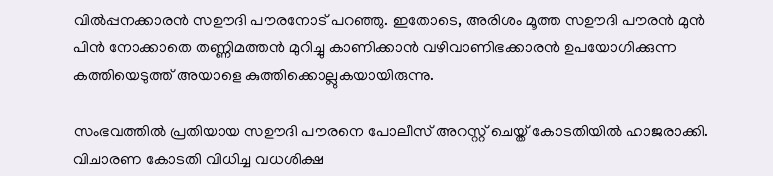വില്‍പ്പനക്കാരന്‍ സഊദി പൗരനോട് പറഞ്ഞു. ഇതോടെ, അരിശം മൂത്ത സഊദി പൗരന്‍ മുൻ പിൻ നോക്കാതെ തണ്ണിമത്തന്‍ മുറിച്ചു കാണിക്കാന്‍ വഴിവാണിഭക്കാരന്‍ ഉപയോഗിക്കുന്ന കത്തിയെടുത്ത് അയാളെ കുത്തിക്കൊല്ലുകയായിരുന്നു.

സംഭവത്തിൽ പ്രതിയായ സഊദി പൗരനെ പോലീസ് അറസ്റ്റ് ചെയ്ത് കോടതിയിൽ ഹാജരാക്കി. വിചാരണ കോടതി വിധിച്ച വധശിക്ഷ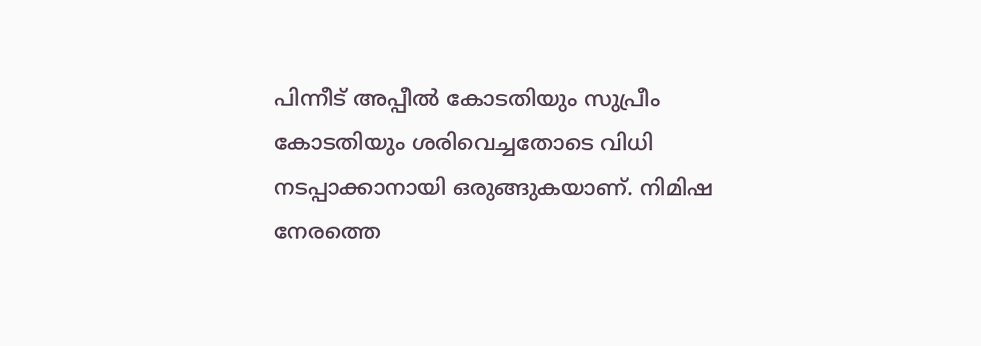പിന്നീട് അപ്പീല്‍ കോടതിയും സുപ്രീം കോടതിയും ശരിവെച്ചതോടെ വിധി നടപ്പാക്കാനായി ഒരുങ്ങുകയാണ്. നിമിഷ നേരത്തെ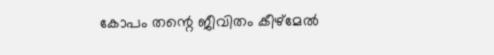കോപം തന്റെ ജീവിതം കീഴ്‌മേല്‍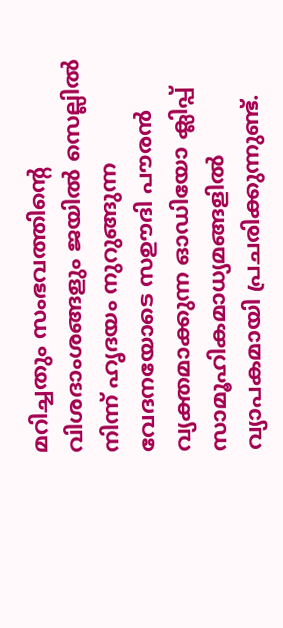മറിച്ചതും സംഭവത്തിന്റെ വിശദാംശങ്ങളും ജയില്‍ സെല്ലില്‍ നിന്ന് ഹൃദയം നുറുങ്ങുന്ന വേദനയോടെ സഊദി പൗരന്‍ വ്യക്തമാക്കുന്ന ഓഡിയോ ക്ലിപ്പ് സാമൂഹികമാധ്യമങ്ങളില്‍ വ്യാപകമായി പ്രചരിക്കുന്നുണ്ട്.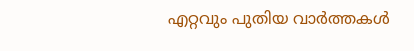എറ്റവും പുതിയ വാർത്തകൾ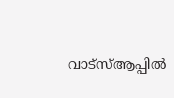വാട്സ്ആപ്പിൽ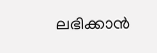ലഭിക്കാൻ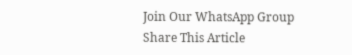Join Our WhatsApp Group
Share This Article